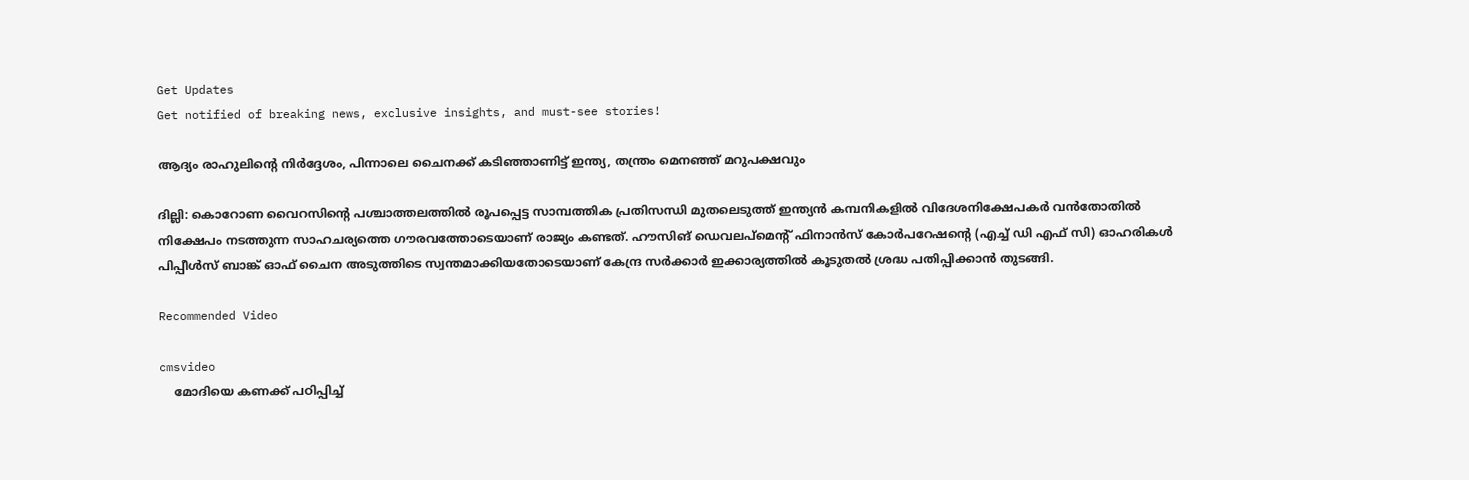Get Updates
Get notified of breaking news, exclusive insights, and must-see stories!

ആദ്യം രാഹുലിന്‍റെ നിര്‍ദ്ദേശം, പിന്നാലെ ചൈനക്ക് കടിഞ്ഞാണിട്ട് ഇന്ത്യ, തന്ത്രം മെനഞ്ഞ് മറുപക്ഷവും

ദില്ലി: കൊറോണ വൈറസിന്‍റെ പശ്ചാത്തലത്തില്‍ രൂപപ്പെട്ട സാമ്പത്തിക പ്രതിസന്ധി മുതലെടുത്ത് ഇന്ത്യന്‍ കമ്പനികളില്‍ വിദേശനിക്ഷേപകര്‍ വന്‍തോതില്‍ നിക്ഷേപം നടത്തുന്ന സാഹചര്യത്തെ ഗൗരവത്തോടെയാണ് രാജ്യം കണ്ടത്. ഹൗസിങ് ഡെവലപ്മെന്‍റ് ഫിനാന്‍സ് കോര്‍പറേഷന്‍റെ (എച്ച് ഡി എഫ് സി) ഓഹരികള്‍ പിപ്പീള്‍സ് ബാങ്ക് ഓഫ് ചൈന അടുത്തിടെ സ്വന്തമാക്കിയതോടെയാണ് കേന്ദ്ര സര്‍ക്കാര്‍ ഇക്കാര്യത്തില്‍ കൂടുതല്‍ ശ്രദ്ധ പതിപ്പിക്കാന്‍ തുടങ്ങി.

Recommended Video

cmsvideo
    മോദിയെ കണക്ക് പഠിപ്പിച്ച്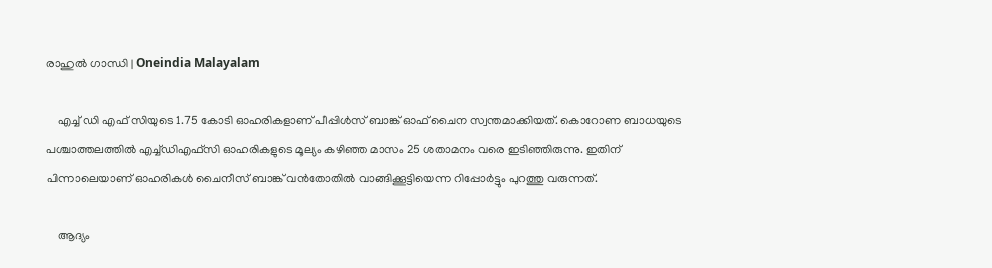രാഹുല്‍ ഗാന്ധി | Oneindia Malayalam

    എച്ച് ഡി എഫ് സിയുടെ 1.75 കോടി ഓഹരികളാണ് പീപ്പിള്‍സ് ബാങ്ക് ഓഫ് ചൈന സ്വന്തമാക്കിയത്. കൊറോണ ബാധയുടെ പശ്ചാത്തലത്തിൽ എച്ച്ഡിഎഫ്സി ഓഹരികളുടെ മൂല്യം കഴിഞ്ഞ മാസം 25 ശതാമനം വരെ ഇടിഞ്ഞിരുന്നു. ഇതിന് പിന്നാലെയാണ് ഓഹരികള്‍ ചൈനീസ് ബാങ്ക് വന്‍തോതില്‍ വാങ്ങിക്കൂട്ടിയെന്ന റിപ്പോര്‍ട്ടും പുറത്തു വരുന്നത്.

    ആദ്യം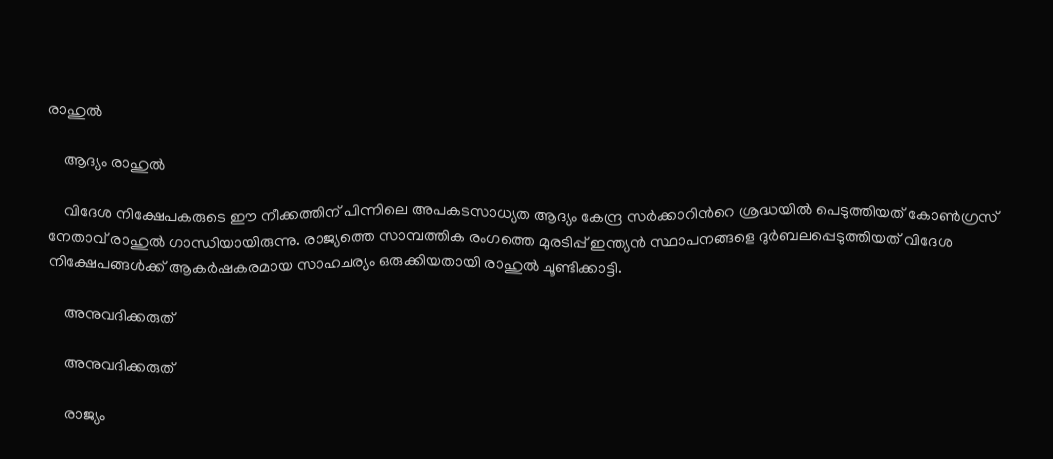രാഹുല്‍

    ആദ്യം രാഹുല്‍

    വിദേശ നിക്ഷേപകരുടെ ഈ നീക്കത്തിന് പിന്നിലെ അപകടസാധ്യത ആദ്യം കേന്ദ്ര സര്‍ക്കാറിന്‍റെ ശ്രദ്ധയില്‍ പെടുത്തിയത് കോണ്‍ഗ്രസ് നേതാവ് രാഹുല്‍ ഗാന്ധിയായിരുന്നു. രാജ്യത്തെ സാമ്പത്തിക രംഗത്തെ മുരടിപ്പ് ഇന്ത്യന്‍ സ്ഥാപനങ്ങളെ ദുര്‍ബലപ്പെടുത്തിയത് വിദേശ നിക്ഷേപങ്ങള്‍ക്ക് ആകര്‍ഷകരമായ സാഹചര്യം ഒരുക്കിയതായി രാഹുല്‍ ചൂണ്ടിക്കാട്ടി.

    അനുവദിക്കരുത്

    അനുവദിക്കരുത്

    രാജ്യം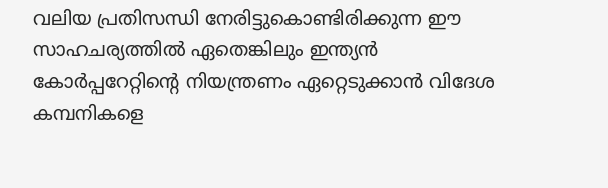വലിയ പ്രതിസന്ധി നേരിട്ടുകൊണ്ടിരിക്കുന്ന ഈ സാഹചര്യത്തില്‍ ഏതെങ്കിലും ഇന്ത്യൻ കോർപ്പറേറ്റിന്റെ നിയന്ത്രണം ഏറ്റെടുക്കാൻ വിദേശ കമ്പനികളെ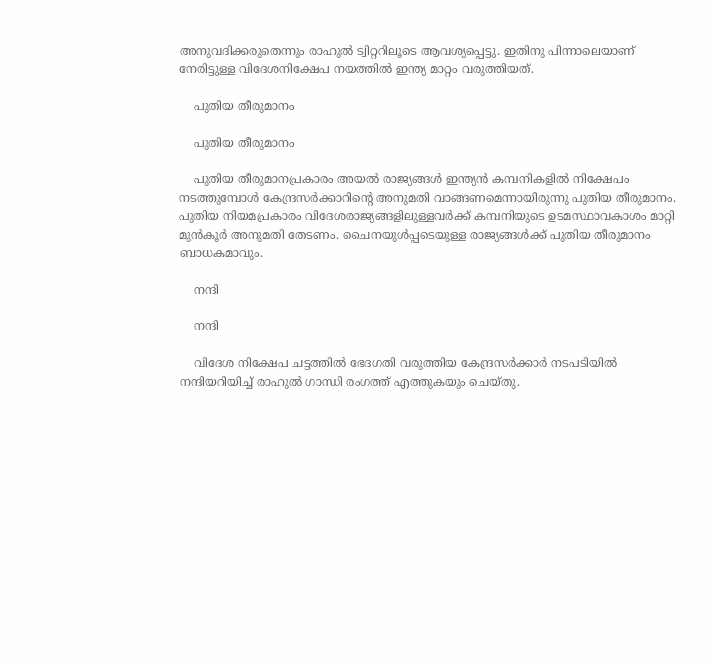അനുവദിക്കരുതെന്നും രാഹുല്‍ ട്വിറ്ററിലൂടെ ആവശ്യപ്പെട്ടു. ഇതിനു പിന്നാലെയാണ് നേരിട്ടുള്ള വിദേശനിക്ഷേപ നയത്തിൽ ഇന്ത്യ മാറ്റം വരുത്തിയത്.

    പുതിയ തീരുമാനം

    പുതിയ തീരുമാനം

    പുതിയ തീരുമാനപ്രകാരം അയല്‍ രാജ്യങ്ങള്‍ ഇന്ത്യന്‍ കമ്പനികളില്‍ നിക്ഷേപം നടത്തുമ്പോള്‍ കേന്ദ്രസര്‍ക്കാറിന്‍റെ അനുമതി വാങ്ങണമെന്നായിരുന്നു പുതിയ തീരുമാനം. പുതിയ നിയമപ്രകാരം വിദേശരാജ്യങ്ങളിലുള്ളവർക്ക് കമ്പനിയുടെ ഉടമസ്ഥാവകാശം മാറ്റി മുൻകൂർ അനുമതി തേടണം. ചൈനയുൾപ്പടെയുള്ള രാജ്യങ്ങൾക്ക് പുതിയ തീരുമാനം ബാധകമാവും.

    നന്ദി

    നന്ദി

    വിദേശ നിക്ഷേപ ചട്ടത്തിൽ ഭേദഗതി വരുത്തിയ കേന്ദ്രസർക്കാർ നടപടിയിൽ നന്ദിയറിയിച്ച് രാഹുല്‍ ഗാന്ധി രംഗത്ത് എത്തുകയും ചെയ്തു.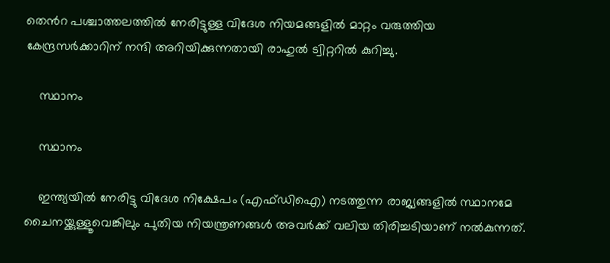തെൻറ പശ്ചാത്തലത്തിൽ നേരിട്ടുള്ള വിദേശ നിയമങ്ങളില്‍ മാറ്റം വരുത്തിയ കേന്ദ്രസര്‍ക്കാറിന് നന്ദി അറിയിക്കുന്നതായി രാഹുല്‍ ട്വിറ്ററില്‍ കുറിച്ചു.

    സ്ഥാനം

    സ്ഥാനം

    ഇന്ത്യയിൽ നേരിട്ടു വിദേശ നിക്ഷേപം (എഫ്ഡിഐ) നടത്തുന്ന രാജ്യങ്ങളിൽ സ്ഥാനമേ ചൈനയ്ക്കുള്ളൂവെങ്കിലും പുതിയ നിയന്ത്രണങ്ങള്‍ അവര്‍ക്ക് വലിയ തിരിച്ചടിയാണ് നല്‍കുന്നത്.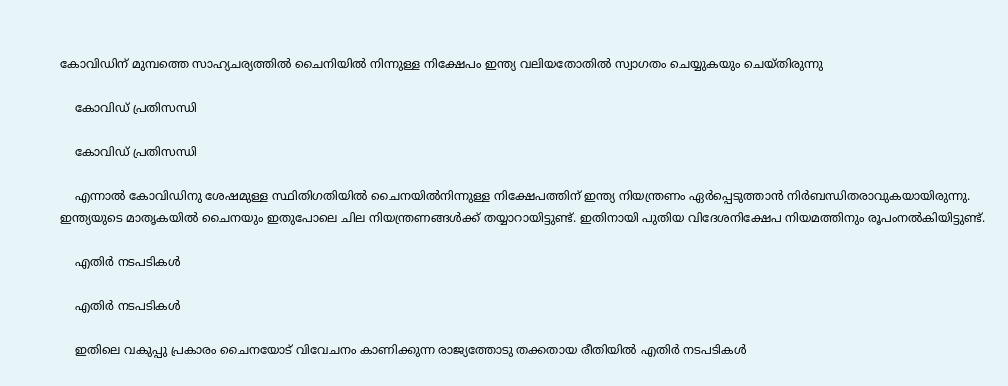കോവിഡിന് മുമ്പത്തെ സാഹ്യചര്യത്തില്‍ ചൈനിയില്‍ നിന്നുള്ള നിക്ഷേപം ഇന്ത്യ വലിയതോതില്‍ സ്വാഗതം ചെയ്യുകയും ചെയ്തിരുന്നു

    കോവിഡ് പ്രതിസന്ധി

    കോവിഡ് പ്രതിസന്ധി

    എന്നാല്‍ കോവിഡിനു ശേഷമുള്ള സ്ഥിതിഗതിയിൽ ചൈനയിൽനിന്നുള്ള നിക്ഷേപത്തിന് ഇന്ത്യ നിയന്ത്രണം ഏര്‍പ്പെടുത്താന്‍ നിര്‍ബന്ധിതരാവുകയായിരുന്നു. ഇന്ത്യയുടെ മാതൃകയില്‍ ചൈനയും ഇതുപോലെ ചില നിയന്ത്രണങ്ങള്‍ക്ക് തയ്യാറായിട്ടുണ്ട്. ഇതിനായി പുതിയ വിദേശനിക്ഷേപ നിയമത്തിനും രൂപംനൽകിയിട്ടുണ്ട്.

    എതിർ നടപടികള്‍

    എതിർ നടപടികള്‍

    ഇതിലെ വകുപ്പു പ്രകാരം ചൈനയോട് വിവേചനം കാണിക്കുന്ന രാജ്യത്തോടു തക്കതായ രീതിയില്‍ എതിർ നടപടികള്‍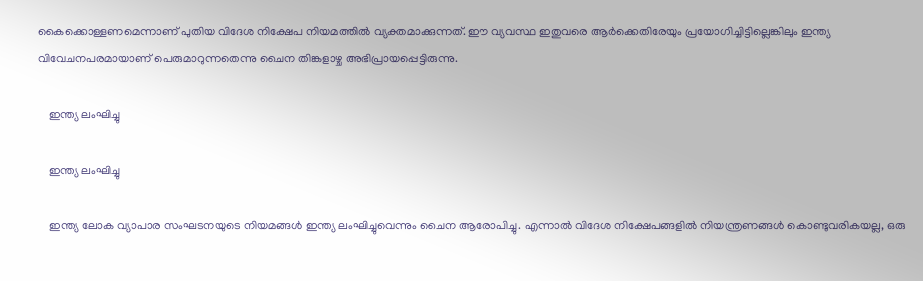കൈക്കൊള്ളണമെന്നാണ് പുതിയ വിദേശ നിക്ഷേപ നിയമത്തില്‍ വ്യക്തമാക്കുന്നത്. ഈ വ്യവസ്ഥ ഇതുവരെ ആര്‍ക്കെതിരേയും പ്രയോഗിച്ചിട്ടില്ലെങ്കിലും ഇന്ത്യ വിവേചനപരമായാണ് പെരുമാറുന്നതെന്നു ചൈന തിങ്കളാഴ്ച അഭിപ്രായപ്പെട്ടിരുന്നു.

    ഇന്ത്യ ലംഘിച്ചു

    ഇന്ത്യ ലംഘിച്ചു

    ഇന്ത്യ ലോക വ്യാപാര സംഘടനയുടെ നിയമങ്ങൾ ഇന്ത്യ ലംഘിച്ചുവെന്നും ചൈന ആരോപിച്ചു. എന്നാല്‍ വിദേശ നിക്ഷേപങ്ങളിൽ നിയന്ത്രണങ്ങൾ കൊണ്ടുവരികയല്ല, ഒരു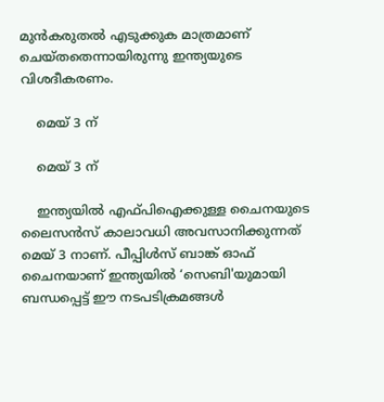മുൻകരുതൽ എടുക്കുക മാത്രമാണ് ചെയ്തതെന്നായിരുന്നു ഇന്ത്യയുടെ വിശദീകരണം.

    മെയ് 3 ന്

    മെയ് 3 ന്

    ഇന്ത്യയിൽ എഫ്പിഐക്കുള്ള ചൈനയുടെ ലൈസൻസ് കാലാവധി അവസാനിക്കുന്നത് മെയ് 3 നാണ്. പീപ്പിൾസ് ബാങ്ക് ഓഫ് ചൈനയാണ് ഇന്ത്യയിൽ ‘സെബി'യുമായി ബന്ധപ്പെട്ട് ഈ നടപടിക്രമങ്ങള്‍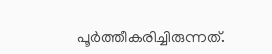പൂര്‍ത്തീകരിച്ചിരുന്നത്.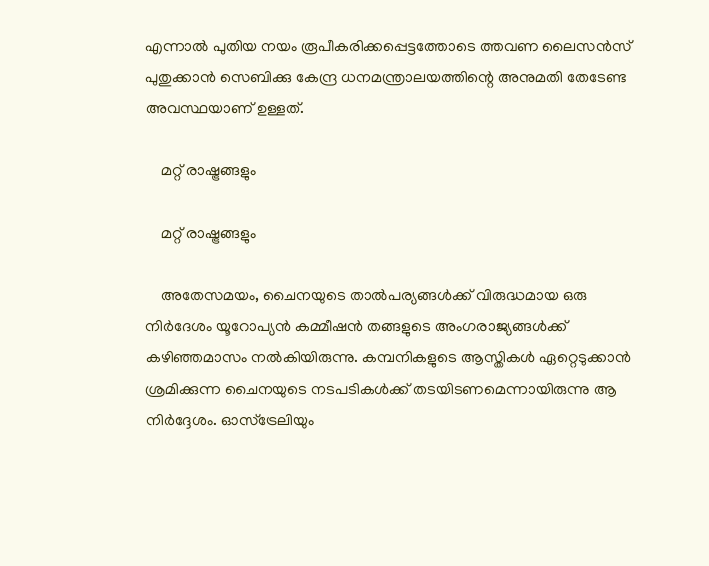എന്നാല്‍ പുതിയ നയം രൂപീകരിക്കപ്പെട്ടത്തോടെ ത്തവണ ലൈസൻസ് പുതുക്കാൻ സെബിക്കു കേന്ദ്ര ധനമന്ത്രാലയത്തിന്റെ അനുമതി തേടേണ്ട അവസ്ഥയാണ് ഉള്ളത്.

    മറ്റ് രാഷ്ട്രങ്ങളും

    മറ്റ് രാഷ്ട്രങ്ങളും

    അതേസമയം, ചൈനയുടെ താല്‍പര്യങ്ങള്‍ക്ക് വിരുദ്ധമായ ഒരു നിര്‍ദേശം യൂറോപ്യന്‍ കമ്മീഷന്‍ തങ്ങളുടെ അംഗരാജ്യങ്ങള്‍ക്ക് കഴിഞ്ഞമാസം നല്‍കിയിരുന്നു. കമ്പനികളുടെ ആസ്തികള്‍ ഏറ്റെടുക്കാന്‍ ശ്രമിക്കുന്ന ചൈനയുടെ നടപടികള്‍ക്ക് തടയിടണമെന്നായിരുന്നു ആ നിര്‍ദ്ദേശം. ഓസ്ട്രേലിയും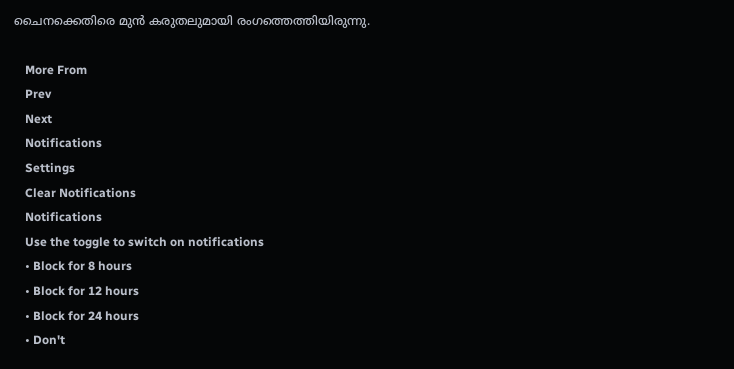ചൈനക്കെതിരെ മുന്‍ കരുതലുമായി രംഗത്തെത്തിയിരുന്നു.

    More From
    Prev
    Next
    Notifications
    Settings
    Clear Notifications
    Notifications
    Use the toggle to switch on notifications
    • Block for 8 hours
    • Block for 12 hours
    • Block for 24 hours
    • Don't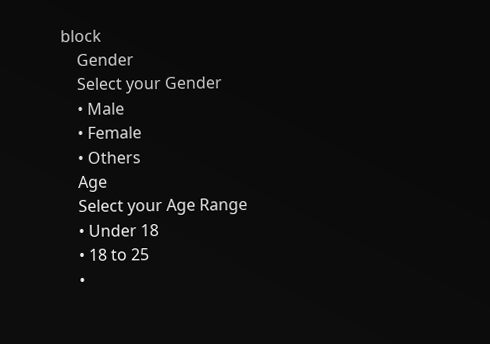block
    Gender
    Select your Gender
    • Male
    • Female
    • Others
    Age
    Select your Age Range
    • Under 18
    • 18 to 25
    •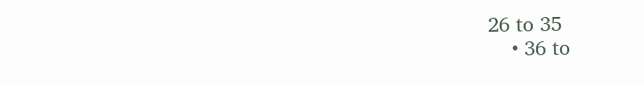26 to 35
    • 36 to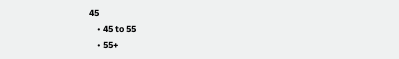45
    • 45 to 55
    • 55+